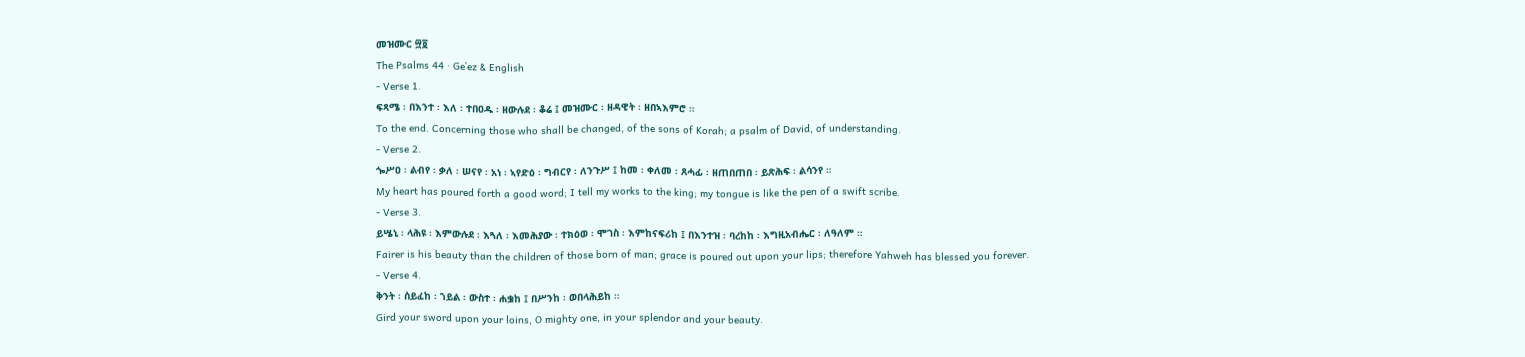መዝሙር ፵፬
The Psalms 44 · Geʽez & English
- Verse 1.
ፍጻሜ ፡ በእንተ ፡ እለ ፡ ተበዐዱ ፡ ዘውሉደ ፡ ቆሬ ፤ መዝሙር ፡ ዘዳዊት ፡ ዘበኣእምሮ ።
To the end. Concerning those who shall be changed, of the sons of Korah; a psalm of David, of understanding.
- Verse 2.
ጐሥዐ ፡ ልብየ ፡ ቃለ ፡ ሠናየ ፡ አነ ፡ ኣየድዕ ፡ ግብርየ ፡ ለንጉሥ ፤ ከመ ፡ ቀለመ ፡ ጸሓፊ ፡ ዘጠበጠበ ፡ ይጽሕፍ ፡ ልሳንየ ።
My heart has poured forth a good word; I tell my works to the king; my tongue is like the pen of a swift scribe.
- Verse 3.
ይሤኒ ፡ ላሕዩ ፡ እምውሉደ ፡ እጓለ ፡ እመሕያው ፡ ተክዕወ ፡ ሞገስ ፡ እምከናፍሪከ ፤ በእንተዝ ፡ ባረከከ ፡ እግዚአብሔር ፡ ለዓለም ።
Fairer is his beauty than the children of those born of man; grace is poured out upon your lips; therefore Yahweh has blessed you forever.
- Verse 4.
ቅንት ፡ ሰይፈከ ፡ ኀይል ፡ ውስተ ፡ ሐቌከ ፤ በሥንከ ፡ ወበላሕይከ ።
Gird your sword upon your loins, O mighty one, in your splendor and your beauty.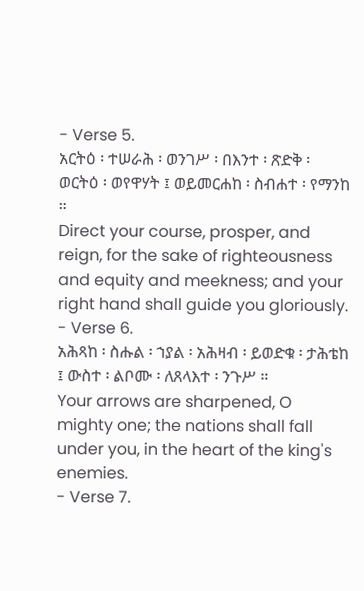- Verse 5.
አርትዕ ፡ ተሠራሕ ፡ ወንገሥ ፡ በእንተ ፡ ጽድቅ ፡ ወርትዕ ፡ ወየዋሃት ፤ ወይመርሐከ ፡ ስብሐተ ፡ የማንከ ።
Direct your course, prosper, and reign, for the sake of righteousness and equity and meekness; and your right hand shall guide you gloriously.
- Verse 6.
አሕጻከ ፡ ስሑል ፡ ኀያል ፡ አሕዛብ ፡ ይወድቁ ፡ ታሕቴከ ፤ ውስተ ፡ ልቦሙ ፡ ለጸላእተ ፡ ንጉሥ ።
Your arrows are sharpened, O mighty one; the nations shall fall under you, in the heart of the king's enemies.
- Verse 7.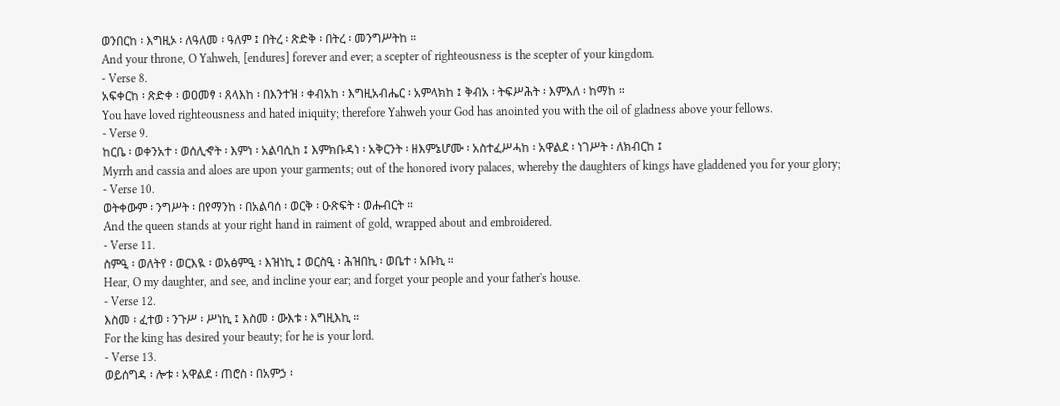ወንበርከ ፡ እግዚኦ ፡ ለዓለመ ፡ ዓለም ፤ በትረ ፡ ጽድቅ ፡ በትረ ፡ መንግሥትከ ።
And your throne, O Yahweh, [endures] forever and ever; a scepter of righteousness is the scepter of your kingdom.
- Verse 8.
አፍቀርከ ፡ ጽድቀ ፡ ወዐመፃ ፡ ጸላእከ ፡ በእንተዝ ፡ ቀብአከ ፡ እግዚአብሔር ፡ አምላክከ ፤ ቅብአ ፡ ትፍሥሕት ፡ እምእለ ፡ ከማከ ።
You have loved righteousness and hated iniquity; therefore Yahweh your God has anointed you with the oil of gladness above your fellows.
- Verse 9.
ከርቤ ፡ ወቀንአተ ፡ ወሰሊኆት ፡ እምነ ፡ አልባሲከ ፤ እምክቡዳነ ፡ አቅርንት ፡ ዘእምኔሆሙ ፡ አስተፈሥሓከ ፡ አዋልደ ፡ ነገሥት ፡ ለክብርከ ፤
Myrrh and cassia and aloes are upon your garments; out of the honored ivory palaces, whereby the daughters of kings have gladdened you for your glory;
- Verse 10.
ወትቀውም ፡ ንግሥት ፡ በየማንከ ፡ በአልባሰ ፡ ወርቅ ፡ ዑጽፍት ፡ ወሑብርት ።
And the queen stands at your right hand in raiment of gold, wrapped about and embroidered.
- Verse 11.
ስምዒ ፡ ወለትየ ፡ ወርእዪ ፡ ወአፅምዒ ፡ እዝነኪ ፤ ወርስዒ ፡ ሕዝበኪ ፡ ወቤተ ፡ አቡኪ ።
Hear, O my daughter, and see, and incline your ear; and forget your people and your father's house.
- Verse 12.
እስመ ፡ ፈተወ ፡ ንጉሥ ፡ ሥነኪ ፤ እስመ ፡ ውእቱ ፡ እግዚእኪ ።
For the king has desired your beauty; for he is your lord.
- Verse 13.
ወይሰግዳ ፡ ሎቱ ፡ አዋልደ ፡ ጠሮስ ፡ በአምኃ ፡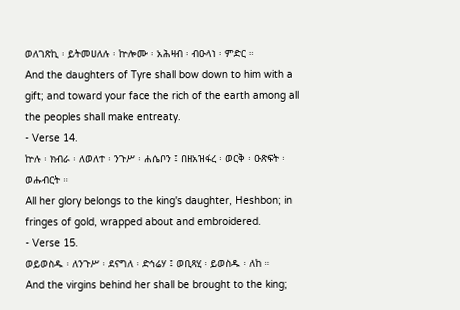ወለገጽኪ ፡ ይትመሀለሉ ፡ ኵሎሙ ፡ አሕዛብ ፡ ብዑላነ ፡ ምድር ።
And the daughters of Tyre shall bow down to him with a gift; and toward your face the rich of the earth among all the peoples shall make entreaty.
- Verse 14.
ኵሉ ፡ ክብራ ፡ ለወለተ ፡ ንጉሥ ፡ ሐሴቦን ፤ በዘአዝፋረ ፡ ወርቅ ፡ ዑጽፍት ፡ ወሑብርት ።
All her glory belongs to the king's daughter, Heshbon; in fringes of gold, wrapped about and embroidered.
- Verse 15.
ወይወስዱ ፡ ለንጉሥ ፡ ደናግለ ፡ ድኅሬሃ ፤ ወቢጻሂ ፡ ይወስዱ ፡ ለከ ።
And the virgins behind her shall be brought to the king;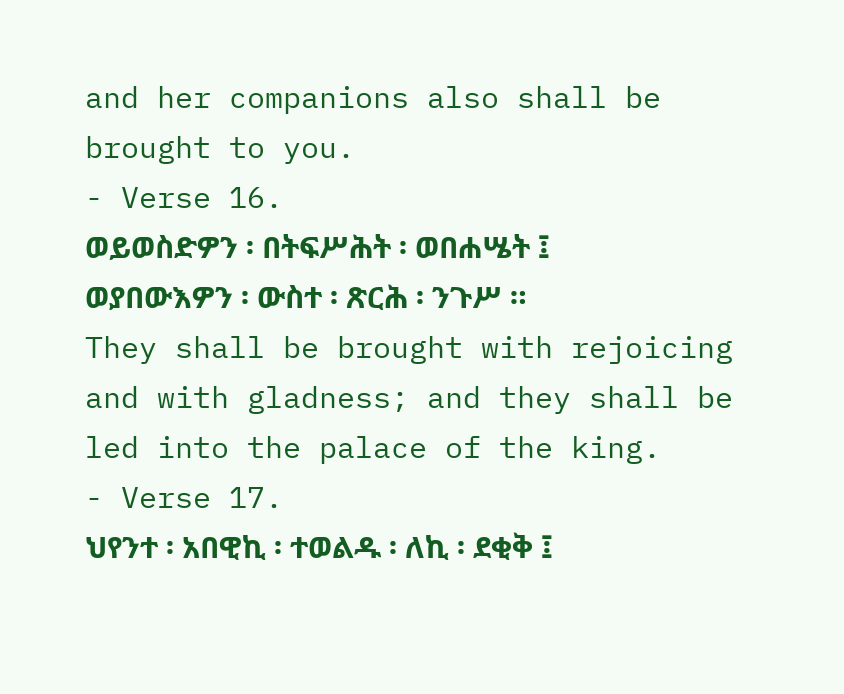and her companions also shall be brought to you.
- Verse 16.
ወይወስድዎን ፡ በትፍሥሕት ፡ ወበሐሤት ፤ ወያበውእዎን ፡ ውስተ ፡ ጽርሕ ፡ ንጉሥ ።
They shall be brought with rejoicing and with gladness; and they shall be led into the palace of the king.
- Verse 17.
ህየንተ ፡ አበዊኪ ፡ ተወልዱ ፡ ለኪ ፡ ደቂቅ ፤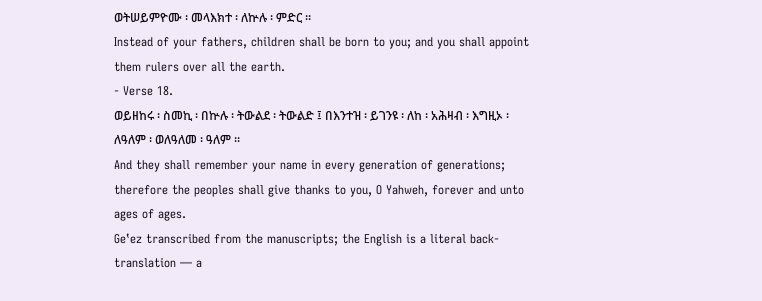ወትሠይምዮሙ ፡ መላእክተ ፡ ለኵሉ ፡ ምድር ።
Instead of your fathers, children shall be born to you; and you shall appoint them rulers over all the earth.
- Verse 18.
ወይዘከሩ ፡ ስመኪ ፡ በኵሉ ፡ ትውልደ ፡ ትውልድ ፤ በእንተዝ ፡ ይገንዩ ፡ ለከ ፡ አሕዛብ ፡ እግዚኦ ፡ ለዓለም ፡ ወለዓለመ ፡ ዓለም ።
And they shall remember your name in every generation of generations; therefore the peoples shall give thanks to you, O Yahweh, forever and unto ages of ages.
Geʽez transcribed from the manuscripts; the English is a literal back-translation — a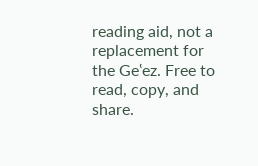reading aid, not a replacement for the Geʽez. Free to read, copy, and share.